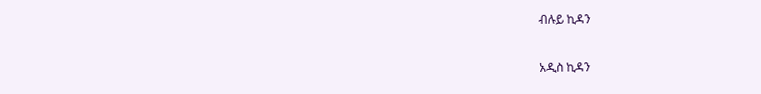ብሉይ ኪዳን

አዲስ ኪዳን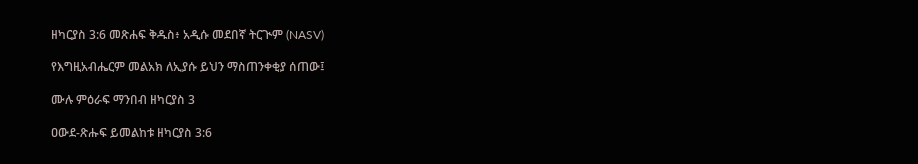ዘካርያስ 3:6 መጽሐፍ ቅዱስ፥ አዲሱ መደበኛ ትርጒም (NASV)

የእግዚአብሔርም መልአክ ለኢያሱ ይህን ማስጠንቀቂያ ሰጠው፤

ሙሉ ምዕራፍ ማንበብ ዘካርያስ 3

ዐውደ-ጽሑፍ ይመልከቱ ዘካርያስ 3:6